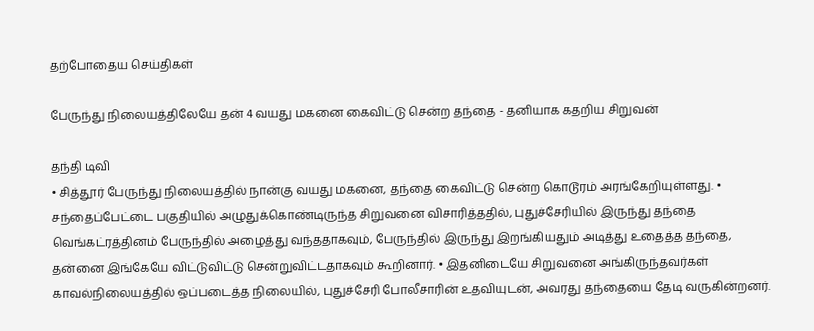தற்போதைய செய்திகள்

பேருந்து நிலையத்திலேயே தன் 4 வயது மகனை கைவிட்டு சென்ற தந்தை - தனியாக கதறிய சிறுவன்

தந்தி டிவி
• சித்தூர் பேருந்து நிலையத்தில் நான்கு வயது மகனை, தந்தை கைவிட்டு சென்ற கொடூரம் அரங்கேறியுள்ளது. • சந்தைப்பேட்டை பகுதியில் அழுதுக்கொண்டிருந்த சிறுவனை விசாரித்ததில், புதுச்சேரியில் இருந்து தந்தை வெங்கட்ரத்தினம் பேருந்தில் அழைத்து வந்ததாகவும், பேருந்தில் இருந்து இறங்கியதும் அடித்து உதைத்த தந்தை, தன்னை இங்கேயே விட்டுவிட்டு சென்றுவிட்டதாகவும் கூறினார். • இதனிடையே சிறுவனை அங்கிருந்தவர்கள் காவல்நிலையத்தில் ஒப்படைத்த நிலையில், புதுச்சேரி போலீசாரின் உதவியுடன், அவரது தந்தையை தேடி வருகின்றனர்.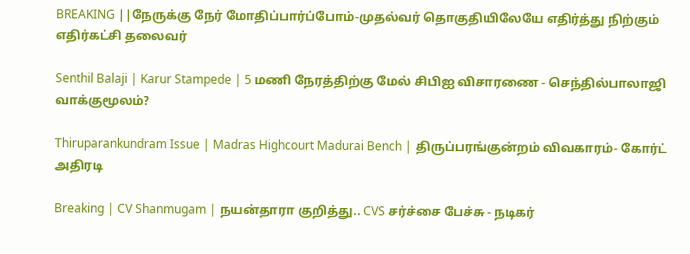BREAKING ||நேருக்கு நேர் மோதிப்பார்ப்போம்-முதல்வர் தொகுதியிலேயே எதிர்த்து நிற்கும் எதிர்கட்சி தலைவர்

Senthil Balaji | Karur Stampede | 5 மணி நேரத்திற்கு மேல் சிபிஐ விசாரணை - செந்தில்பாலாஜி வாக்குமூலம்?

Thiruparankundram Issue | Madras Highcourt Madurai Bench | திருப்பரங்குன்றம் விவகாரம்- கோர்ட் அதிரடி

Breaking | CV Shanmugam | நயன்தாரா குறித்து.. CVS சர்ச்சை பேச்சு - நடிகர்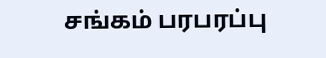சங்கம் பரபரப்பு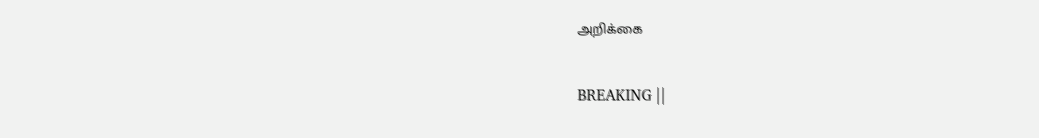அறிக்கை

BREAKING ||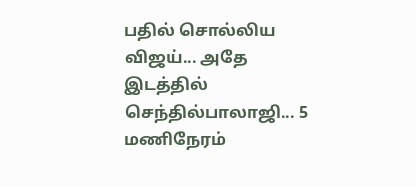பதில் சொல்லிய விஜய்... அதே இடத்தில் செந்தில்பாலாஜி... 5 மணிநேரம்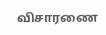விசாரணை